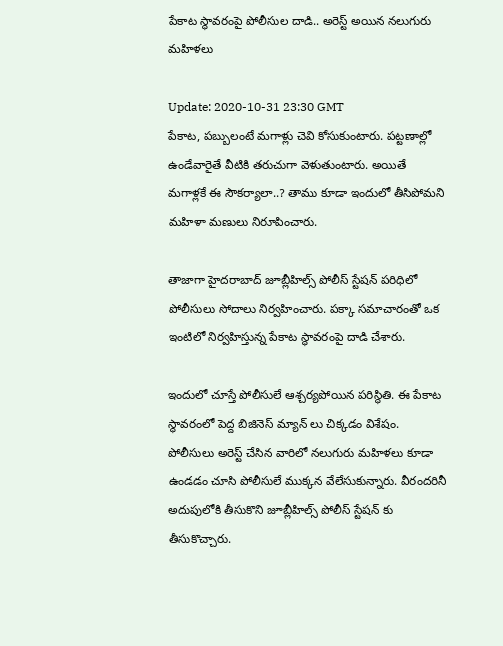పేకాట స్థావరంపై పోలీసుల దాడి.. అరెస్ట్ అయిన నలుగురు మహిళలు

Update: 2020-10-31 23:30 GMT
పేకాట, పబ్బులంటే మగాళ్లు చెవి కోసుకుంటారు. పట్టణాల్లో ఉండేవారైతే వీటికి తరుచుగా వెళుతుంటారు. అయితే మగాళ్లకే ఈ సౌకర్యాలా..? తాము కూడా ఇందులో తీసిపోమని మహిళా మణులు నిరూపించారు.

తాజాగా హైదరాబాద్ జూబ్లీహిల్స్ పోలీస్ స్టేషన్ పరిధిలో పోలీసులు సోదాలు నిర్వహించారు. పక్కా సమాచారంతో ఒక ఇంటిలో నిర్వహిస్తున్న పేకాట స్థావరంపై దాడి చేశారు.

ఇందులో చూస్తే పోలీసులే ఆశ్చర్యపోయిన పరిస్థితి. ఈ పేకాట స్థావరంలో పెద్ద బిజినెస్ మ్యాన్ లు చిక్కడం విశేషం. పోలీసులు అరెస్ట్ చేసిన వారిలో నలుగురు మహిళలు కూడా ఉండడం చూసి పోలీసులే ముక్కన వేలేసుకున్నారు. వీరందరినీ అదుపులోకి తీసుకొని జూబ్లీహిల్స్ పోలీస్ స్టేషన్ కు తీసుకొచ్చారు.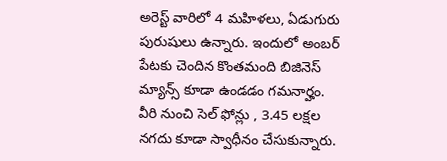అరెస్ట్ వారిలో 4 మహిళలు, ఏడుగురు పురుషులు ఉన్నారు. ఇందులో అంబర్ పేటకు చెందిన కొంతమంది బిజినెస్ మ్యాన్స్ కూడా ఉండడం గమనార్హం. వీరి నుంచి సెల్ ఫోన్లు , 3.45 లక్షల నగదు కూడా స్వాధీనం చేసుకున్నారు.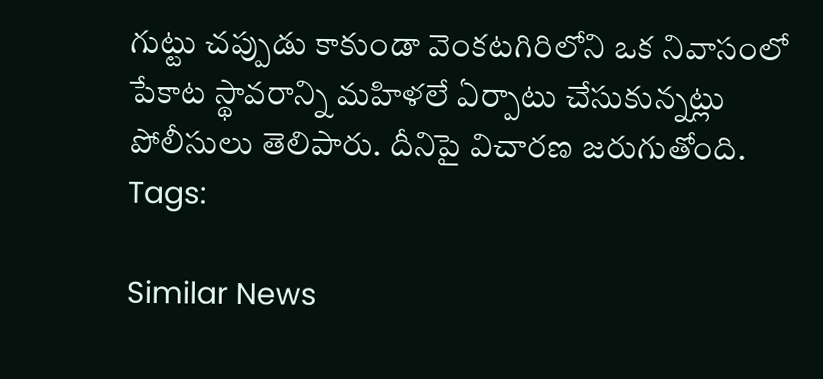గుట్టు చప్పుడు కాకుండా వెంకటగిరిలోని ఒక నివాసంలో పేకాట స్థావరాన్ని మహిళలే ఏర్పాటు చేసుకున్నట్లు పోలీసులు తెలిపారు. దీనిపై విచారణ జరుగుతోంది.
Tags:

Similar News